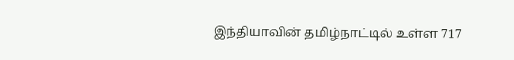இந்தியாவின் தமிழ்நாட்டில் உள்ள 717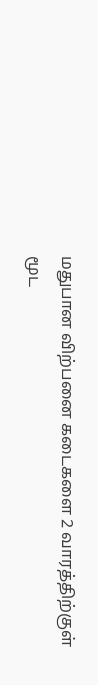மதுபான விற்பனை கடைகளை 2 வாரத்திற்குள் மூட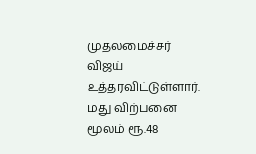முதலமைச்சர் விஜய் உத்தரவிட்டுள்ளார்.
மது விற்பனை மூலம் ரூ.48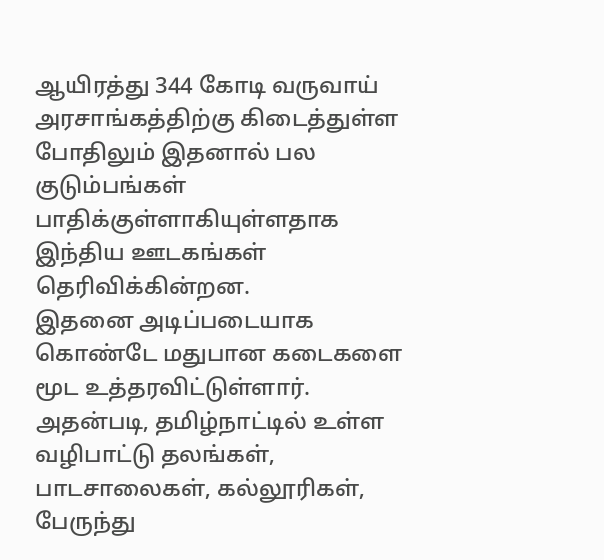ஆயிரத்து 344 கோடி வருவாய் அரசாங்கத்திற்கு கிடைத்துள்ள போதிலும் இதனால் பல குடும்பங்கள் பாதிக்குள்ளாகியுள்ளதாக இந்திய ஊடகங்கள் தெரிவிக்கின்றன.
இதனை அடிப்படையாக கொண்டே மதுபான கடைகளை மூட உத்தரவிட்டுள்ளார்.
அதன்படி, தமிழ்நாட்டில் உள்ள வழிபாட்டு தலங்கள், பாடசாலைகள், கல்லூரிகள், பேருந்து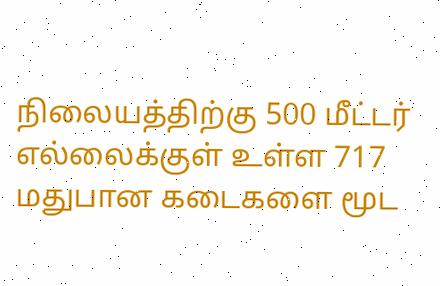நிலையத்திற்கு 500 மீட்டர் எல்லைக்குள் உள்ள 717 மதுபான கடைகளை மூட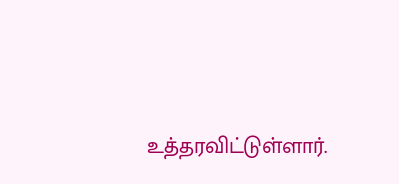உத்தரவிட்டுள்ளார்.